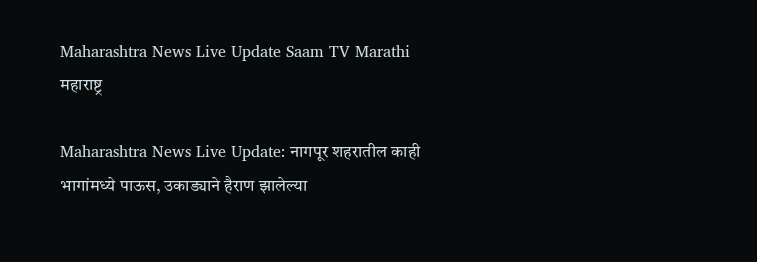Maharashtra News Live Update Saam TV Marathi
महाराष्ट्र

Maharashtra News Live Update: नागपूर शहरातील काही भागांमध्ये पाऊस, उकाड्याने हैराण झालेल्या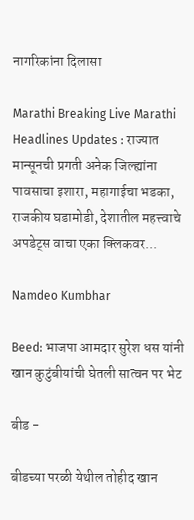नागरिकांना दिलासा

Marathi Breaking Live Marathi Headlines Updates : राज्यात मान्सूनची प्रगती अनेक जिल्ह्यांना पावसाचा इशारा, महागाईचा भडका, राजकीय घडामोडी, देशातील महत्त्वाचे अपडेट्स वाचा एका क्लिकवर...

Namdeo Kumbhar

Beed: भाजपा आमदार सुरेश धस यांनी खान कुटुंबीयांची घेतली सात्वन पर भेट

बीड -

बीडच्या परळी येथील तोहीद खान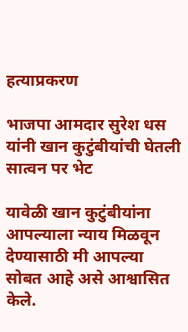हत्याप्रकरण

भाजपा आमदार सुरेश धस यांनी खान कुटुंबीयांची घेतली सात्वन पर भेट

यावेळी खान कुटुंबीयांना आपल्याला न्याय मिळवून देण्यासाठी मी आपल्या सोबत आहे असे आश्वासित केले.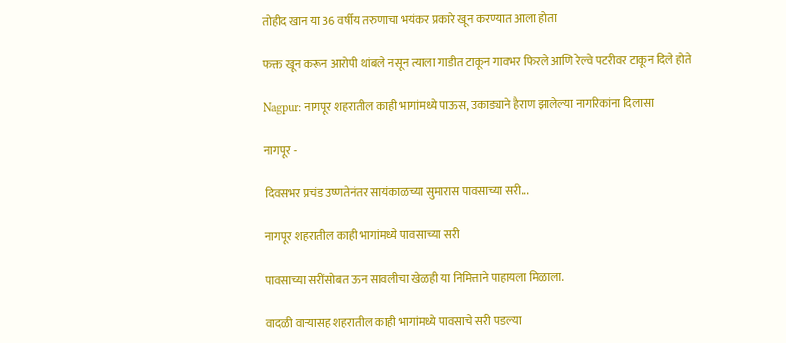तोहीद खान या 36 वर्षीय तरुणाचा भयंकर प्रकारे खून करण्यात आला होता

फक्त खून करून आरोपी थांबले नसून त्याला गाडीत टाकून गावभर फिरले आणि रेल्वे पटरीवर टाकून दिले होते

Nagpur: नागपूर शहरातील काही भागांमध्ये पाऊस, उकाड्याने हैराण झालेल्या नागरिकांना दिलासा

नागपूर -

दिवसभर प्रचंड उष्णतेनंतर सायंकाळच्या सुमारास पावसाच्या सरी...

नागपूर शहरातील काही भागांमध्ये पावसाच्या सरी

पावसाच्या सरींसोबत ऊन सावलीचा खेळही या निमित्ताने पाहायला मिळाला.

वादळी वाऱ्यासह शहरातील काही भागांमध्ये पावसाचे सरी पडल्या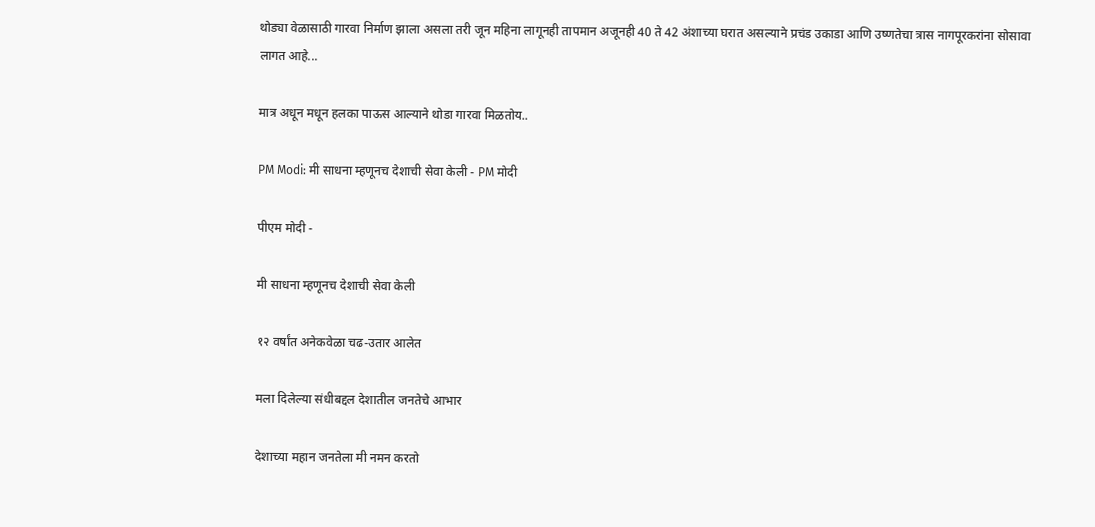थोड्या वेळासाठी गारवा निर्माण झाला असला तरी जून महिना लागूनही तापमान अजूनही 40 ते 42 अंशाच्या घरात असल्याने प्रचंड उकाडा आणि उष्णतेचा त्रास नागपूरकरांना सोसावा लागत आहे...

मात्र अधून मधून हलका पाऊस आल्याने थोडा गारवा मिळतोय..

PM Modi: मी साधना म्हणूनच देशाची सेवा केली - PM मोदी

पीएम मोदी -

मी साधना म्हणूनच देशाची सेवा केली

१२ वर्षांत अनेकवेळा चढ-उतार आलेत

मला दिलेल्या संधीबद्दल देशातील जनतेचे आभार

देशाच्या महान जनतेला मी नमन करतो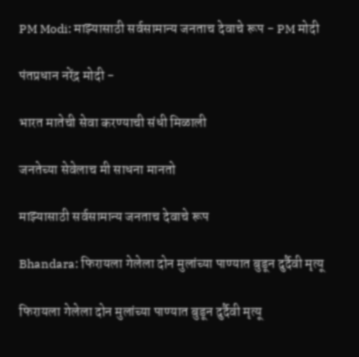PM Modi: माझ्यासाठी सर्वसामान्य जनताच देवाचे रूप - PM मोदी

पंतप्रधान नरेंद्र मोदी -

भारत मातेची सेवा करण्याची संधी मिळाली

जनतेच्या सेवेलाच मी साधना मानतो

माझ्यासाठी सर्वसामान्य जनताच देवाचे रूप

Bhandara: फिरायला गेलेला दोन मुलांच्या पाण्यात बुडून दुर्दैवी मृत्यू

फिरायला गेलेला दोन मुलांच्या पाण्यात बुडून दुर्दैवी मृत्यू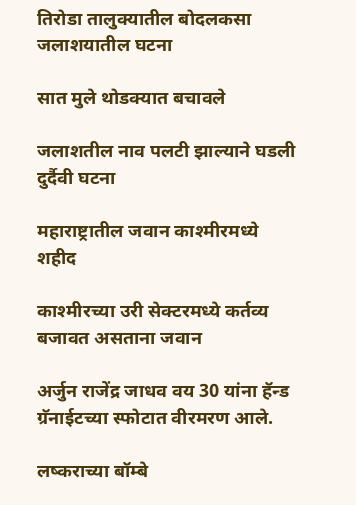तिरोडा तालुक्यातील बोदलकसा जलाशयातील घटना

सात मुले थोडक्यात बचावले

जलाशतील नाव पलटी झाल्याने घडली दुर्दैवी घटना

महाराष्ट्रातील जवान काश्मीरमध्ये शहीद

काश्मीरच्या उरी सेक्टरमध्ये कर्तव्य बजावत असताना जवान

अर्जुन राजेंद्र जाधव वय 30 यांना हॅन्ड ग्रॅनाईटच्या स्फोटात वीरमरण आले.

लष्कराच्या बॉम्बे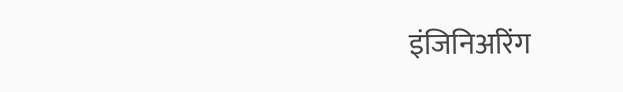इंजिनिअरिंग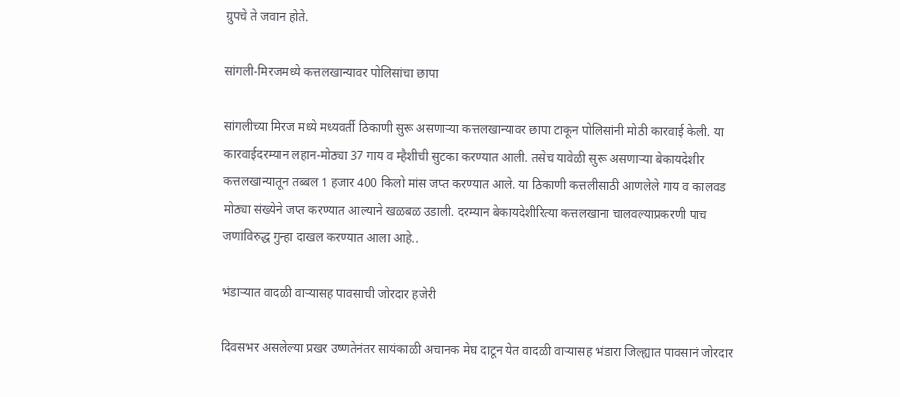ग्रुपचे ते जवान होते.

सांगली-मिरजमध्ये कत्तलखान्यावर पोलिसांचा छापा

सांगलीच्या मिरज मध्ये मध्यवर्ती ठिकाणी सुरू असणाऱ्या कत्तलखान्यावर छापा टाकून पोलिसांनी मोठी कारवाई केली. या कारवाईदरम्यान लहान-मोठ्या 37 गाय व म्हैशीची सुटका करण्यात आली. तसेच यावेळी सुरू असणाऱ्या बेकायदेशीर कत्तलखान्यातून तब्बल 1 हजार 400 किलो मांस जप्त करण्यात आले. या ठिकाणी कत्तलीसाठी आणलेले गाय व कालवड मोठ्या संख्येने जप्त करण्यात आल्याने खळबळ उडाली. दरम्यान बेकायदेशीरित्या कत्तलखाना चालवल्याप्रकरणी पाच जणांविरुद्ध गुन्हा दाखल करण्यात आला आहे..

भंडाऱ्यात वादळी वाऱ्यासह पावसाची जोरदार हजेरी

दिवसभर असलेल्या प्रखर उष्णतेनंतर सायंकाळी अचानक मेघ दाटून येत वादळी वाऱ्यासह भंडारा जिल्ह्यात पावसानं जोरदार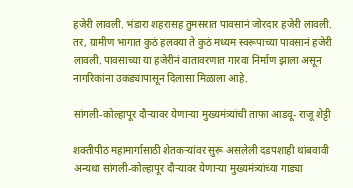हजेरी लावली. भंडारा शहरासह तुमसरात पावसानं जोरदार हजेरी लावली. तर, ग्रामीण भागात कुठं हलक्या ते कुठं मध्यम स्वरूपाच्या पावसानं हजेरी लावली. पावसाच्या या हजेरीनं वातावरणात गारवा निर्माण झाला असून नागरिकांना उकड्यापासून दिलासा मिळाला आहे.

सांगली-कोल्हापूर दौऱ्यावर येणाऱ्या मुख्यमंत्र्यांची ताफा आडवू- राजू शेट्टी

शक्तीपीठ महामार्गासाठी शेतकऱ्यांवर सुरू असलेली दडपशाही थांबवावी अन्यथा सांगली-कोल्हापूर दौऱ्यावर येणाऱ्या मुख्यमंत्र्यांच्या गाड्या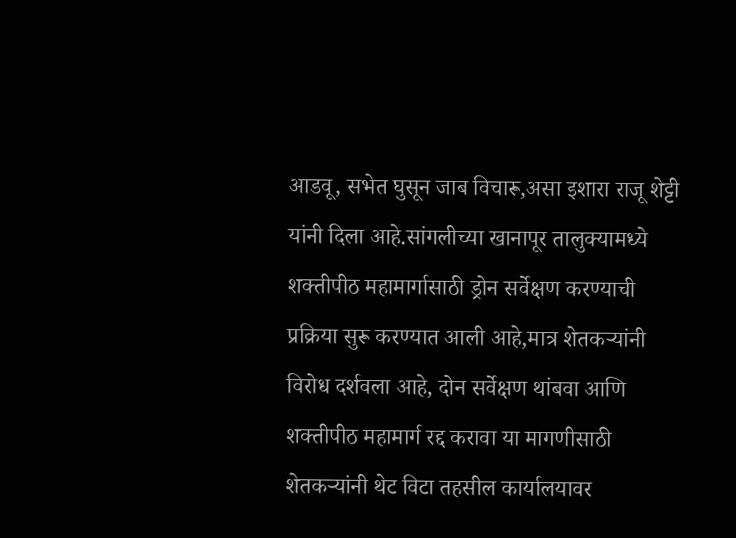आडवू, सभेत घुसून जाब विचारू,असा इशारा राजू शेट्टी यांनी दिला आहे.सांगलीच्या खानापूर तालुक्यामध्ये शक्तीपीठ महामार्गासाठी ड्रोन सर्वेक्षण करण्याची प्रक्रिया सुरू करण्यात आली आहे,मात्र शेतकऱ्यांनी विरोध दर्शवला आहे, दोन सर्वेक्षण थांबवा आणि शक्तीपीठ महामार्ग रद्द करावा या मागणीसाठी शेतकऱ्यांनी थेट विटा तहसील कार्यालयावर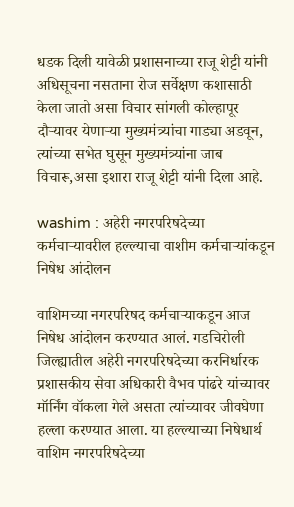धडक दिली यावेळी प्रशासनाच्या राजू शेट्टी यांनी अधिसूचना नसताना रोज सर्वेक्षण कशासाठी केला जातो असा विचार सांगली कोल्हापूर दौऱ्यावर येणाऱ्या मुख्यमंत्र्यांचा गाड्या अडवून, त्यांच्या सभेत घुसून मुख्यमंत्र्यांना जाब विचारू,असा इशारा राजू शेट्टी यांनी दिला आहे.

washim : अहेरी नगरपरिषदेच्या कर्मचाऱ्यावरील हल्ल्याचा वाशीम कर्मचाऱ्यांकडून निषेध आंदोलन

वाशिमच्या नगरपरिषद कर्मचाऱ्याकडून आज निषेध आंदोलन करण्यात आलं. गडचिरोली जिल्ह्यातील अहेरी नगरपरिषदेच्या करनिर्धारक प्रशासकीय सेवा अधिकारी वैभव पांढरे यांच्यावर मॉर्निंग वॉकला गेले असता त्यांच्यावर जीवघेणा हल्ला करण्यात आला. या हल्ल्याच्या निषेधार्थ वाशिम नगरपरिषदेच्या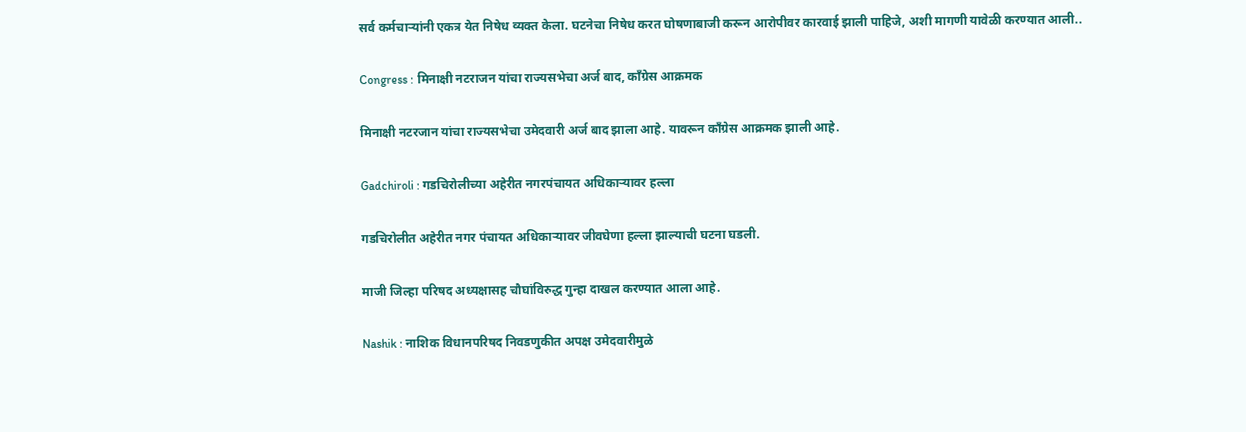सर्व कर्मचाऱ्यांनी एकत्र येत निषेध व्यक्त केला. घटनेचा निषेध करत घोषणाबाजी करून आरोपीवर कारवाई झाली पाहिजे, अशी मागणी यावेळी करण्यात आली..

Congress : मिनाक्षी नटराजन यांचा राज्यसभेचा अर्ज बाद, काँग्रेस आक्रमक

मिनाक्षी नटरजान यांचा राज्यसभेचा उमेदवारी अर्ज बाद झाला आहे. यावरून काँग्रेस आक्रमक झाली आहे.

Gadchiroli : गडचिरोलीच्या अहेरीत नगरपंचायत अधिकाऱ्यावर हल्ला

गडचिरोलीत अहेरीत नगर पंचायत अधिकाऱ्यावर जीवघेणा हल्ला झाल्याची घटना घडली.

माजी जिल्हा परिषद अध्यक्षासह चौघांविरुद्ध गुन्हा दाखल करण्यात आला आहे.

Nashik : नाशिक विधानपरिषद निवडणुकीत अपक्ष उमेदवारीमुळे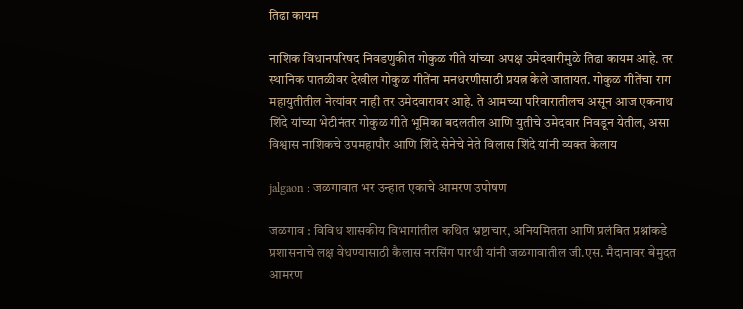तिढा कायम

नाशिक विधानपरिषद निवडणुकीत गोकुळ गीते यांच्या अपक्ष उमेदवारीमुळे तिढा कायम आहे. तर स्थानिक पातळीवर देखील गोकुळ गीतेंना मनधरणीसाठी प्रयत्न केले जातायत. गोकुळ गीतेंचा राग महायुतीतील नेत्यांवर नाही तर उमेदवारावर आहे. ते आमच्या परिवारातीलच असून आज एकनाथ शिंदे यांच्या भेटीनंतर गोकुळ गीते भूमिका बदलतील आणि युतीचे उमेदवार निवडून येतील, असा विश्वास नाशिकचे उपमहापौर आणि शिंदे सेनेचे नेते विलास शिंदे यांनी व्यक्त केलाय

jalgaon : जळगावात भर उन्हात एकाचे आमरण उपोषण

जळगाव : विविध शासकीय विभागांतील कथित भ्रष्टाचार, अनियमितता आणि प्रलंबित प्रश्नांकडे प्रशासनाचे लक्ष वेधण्यासाठी कैलास नरसिंग पारधी यांनी जळगावातील जी.एस. मैदानावर बेमुदत आमरण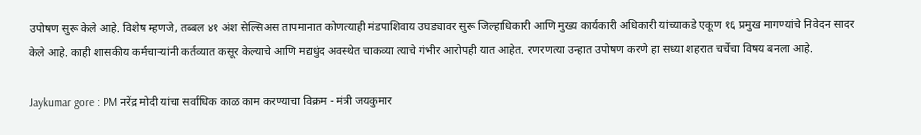उपोषण सुरू केले आहे. विशेष म्हणजे, तब्बल ४१ अंश सेल्सिअस तापमानात कोणत्याही मंडपाशिवाय उघड्यावर सुरू जिल्हाधिकारी आणि मुख्य कार्यकारी अधिकारी यांच्याकडे एकूण १६ प्रमुख मागण्यांचे निवेदन सादर केले आहे. काही शासकीय कर्मचाऱ्यांनी कर्तव्यात कसूर केल्याचे आणि मद्यधुंद अवस्थेत चाकव्या त्याचे गंभीर आरोपही यात आहेत. रणरणत्या उन्हात उपोषण करणे हा सध्या शहरात चर्चेचा विषय बनला आहे.

Jaykumar gore : PM नरेंद्र मोदी यांचा सर्वाधिक काळ काम करण्याचा विक्रम - मंत्री जयकुमार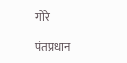गोरे

पंतप्रधान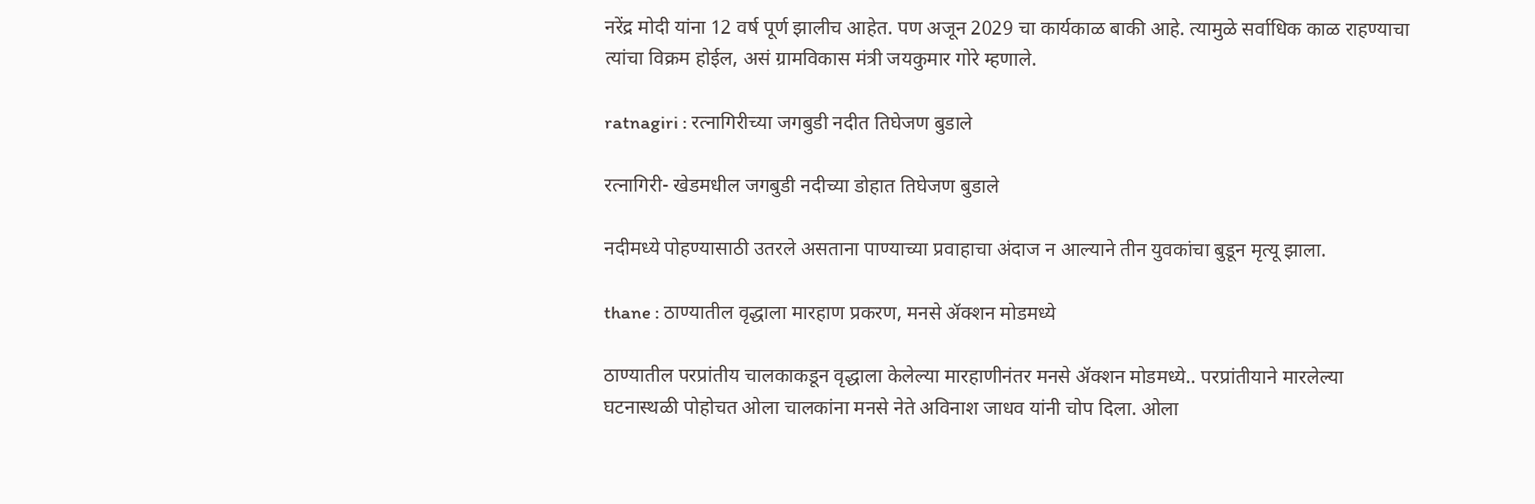नरेंद्र मोदी यांना 12 वर्ष पूर्ण झालीच आहेत. पण अजून 2029 चा कार्यकाळ बाकी आहे. त्यामुळे सर्वाधिक काळ राहण्याचा त्यांचा विक्रम होईल, असं ग्रामविकास मंत्री जयकुमार गोरे म्हणाले.

ratnagiri : रत्नागिरीच्या जगबुडी नदीत तिघेजण बुडाले

रत्नागिरी- खेडमधील जगबुडी नदीच्या डोहात तिघेजण बुडाले

नदीमध्ये पोहण्यासाठी उतरले असताना पाण्याच्या प्रवाहाचा अंदाज न आल्याने तीन युवकांचा बुडून मृत्यू झाला.

thane : ठाण्यातील वृद्धाला मारहाण प्रकरण, मनसे ॲक्शन मोडमध्ये

ठाण्यातील परप्रांतीय चालकाकडून वृद्धाला केलेल्या मारहाणीनंतर मनसे ॲक्शन मोडमध्ये.. परप्रांतीयाने मारलेल्या घटनास्थळी पोहोचत ओला चालकांना मनसे नेते अविनाश जाधव यांनी चोप दिला. ओला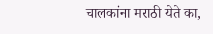चालकांना मराठी येते का,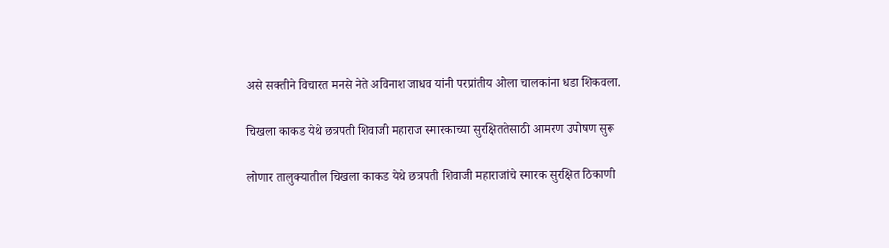असे सक्तीने विचारत मनसे नेते अविनाश जाधव यांनी परप्रांतीय ओला चालकांना धडा शिकवला.

चिखला काकड येथे छत्रपती शिवाजी महाराज स्मारकाच्या सुरक्षिततेसाठी आमरण उपोषण सुरू

लोणार तालुक्यातील चिखला काकड येथे छत्रपती शिवाजी महाराजांचे स्मारक सुरक्षित ठिकाणी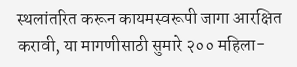स्थलांतरित करून कायमस्वरूपी जागा आरक्षित करावी, या मागणीसाठी सुमारे २०० महिला-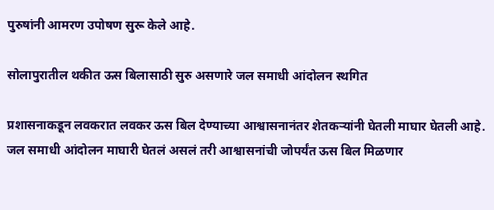पुरुषांनी आमरण उपोषण सुरू केले आहे.

सोलापुरातील थकीत ऊस बिलासाठी सुरु असणारे जल समाधी आंदोलन स्थगित

प्रशासनाकडून लवकरात लवकर ऊस बिल देण्याच्या आश्वासनानंतर शेतकऱ्यांनी घेतली माघार घेतली आहे. जल समाधी आंदोलन माघारी घेतलं असलं तरी आश्वासनांची जोपर्यंत ऊस बिल मिळणार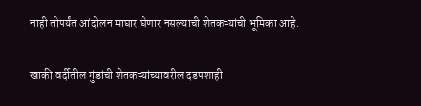नाही तोपर्यंत आंदोलन माघार घेणार नसल्याची शेतकऱ्यांची भूमिका आहे.

खाकी वर्दीतील गुंडांची शेतकऱ्यांच्यावरील दडपशाही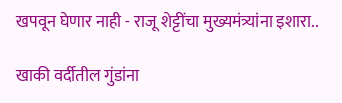खपवून घेणार नाही - राजू शेट्टींचा मुख्यमंत्र्यांना इशारा..

खाकी वर्दीतील गुंडांना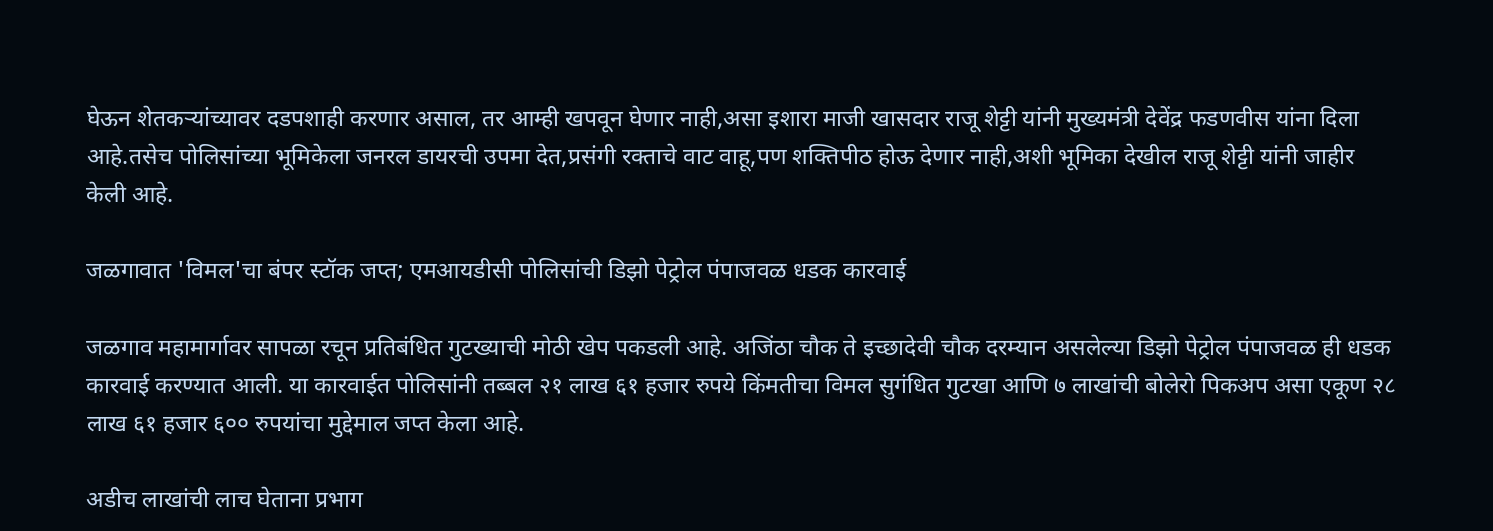घेऊन शेतकऱ्यांच्यावर दडपशाही करणार असाल, तर आम्ही खपवून घेणार नाही,असा इशारा माजी खासदार राजू शेट्टी यांनी मुख्यमंत्री देवेंद्र फडणवीस यांना दिला आहे.तसेच पोलिसांच्या भूमिकेला जनरल डायरची उपमा देत,प्रसंगी रक्ताचे वाट वाहू,पण शक्तिपीठ होऊ देणार नाही,अशी भूमिका देखील राजू शेट्टी यांनी जाहीर केली आहे.

जळगावात 'विमल'चा बंपर स्टॉक जप्त; एमआयडीसी पोलिसांची डिझो पेट्रोल पंपाजवळ धडक कारवाई

जळगाव महामार्गावर सापळा रचून प्रतिबंधित गुटख्याची मोठी खेप पकडली आहे. अजिंठा चौक ते इच्छादेवी चौक दरम्यान असलेल्या डिझो पेट्रोल पंपाजवळ ही धडक कारवाई करण्यात आली. या कारवाईत पोलिसांनी तब्बल २१ लाख ६१ हजार रुपये किंमतीचा विमल सुगंधित गुटखा आणि ७ लाखांची बोलेरो पिकअप असा एकूण २८ लाख ६१ हजार ६०० रुपयांचा मुद्देमाल जप्त केला आहे.

अडीच लाखांची लाच घेताना प्रभाग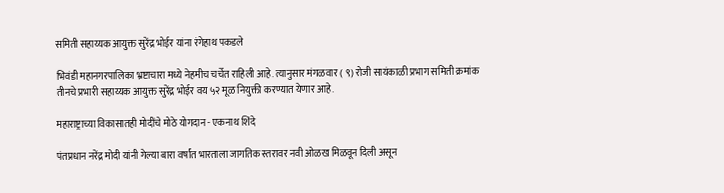समिती सहाय्यक आयुक्त सुरेंद्र भोईर यांना रंगेहाथ पकडले

भिवंडी महानगरपालिका भ्रष्टाचारा मध्ये नेहमीच चर्चेत राहिली आहे. त्यानुसार मंगळवार ( ९) रोजी सायंकाळी प्रभाग समिती क्रमांक तीनचे प्रभारी सहाय्यक आयुक्त सुरेंद्र भोईर वय ५२ मूळ नियुक्ती करण्यात येणार आहे.

महाराष्ट्राच्या विकासातही मोदींचे मोठे योगदान - एकनाथ शिंदे

पंतप्रधान नरेंद्र मोदी यांनी गेल्या बारा वर्षांत भारताला जागतिक स्तरावर नवी ओळख मिळवून दिली असून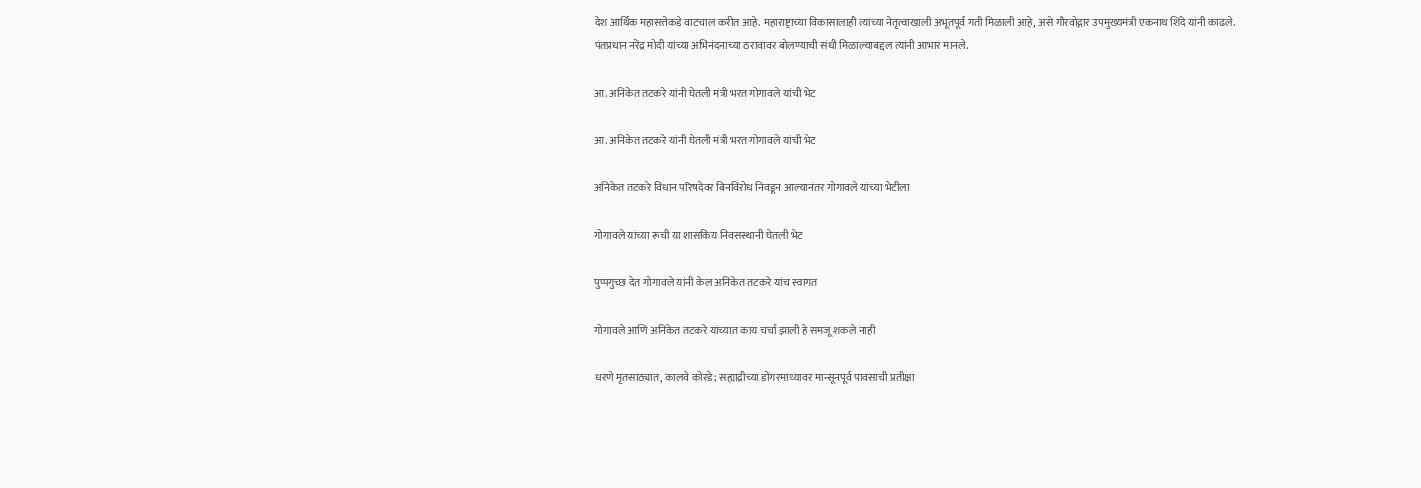देश आर्थिक महासत्तेकडे वाटचाल करीत आहे. महाराष्ट्राच्या विकासालाही त्यांच्या नेतृत्वाखाली अभूतपूर्व गती मिळाली आहे, असे गौरवोद्गार उपमुख्यमंत्री एकनाथ शिंदे यांनी काढले. पंतप्रधान नरेंद्र मोदी यांच्या अभिनंदनाच्या ठरावावर बोलण्याची संधी मिळाल्याबद्दल त्यांनी आभार मानले.

आ. अनिकेत तटकरे यांनी घेतली मंत्री भरत गोगावले यांची भेट

आ. अनिकेत तटकरे यांनी घेतली मंत्री भरत गोगावले यांची भेट

अनिकेत तटकरे विधान परिषदेवर बिनविरोध निवडून आल्यानंतर गोगावले यांच्या भेटीला

गोगावले यांच्या रूची या शासकिय निवसस्थानी घेतली भेट

पुप्पगुच्छ देत गोगावले यांनी केल अनिकेत तटकरे यांच स्वागत

गोगावले आणि अनिकेत तटकरे यांच्यात काय चर्चा झाली हे समजू शकले नाही

धरणे मृतसाठ्यात, कालवे कोरडे; सह्याद्रीच्या डोंगरमाथ्यावर मान्सूनपूर्व पावसाची प्रतीक्षा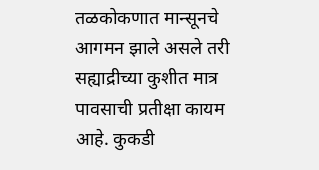तळकोकणात मान्सूनचे आगमन झाले असले तरी सह्याद्रीच्या कुशीत मात्र पावसाची प्रतीक्षा कायम आहे. कुकडी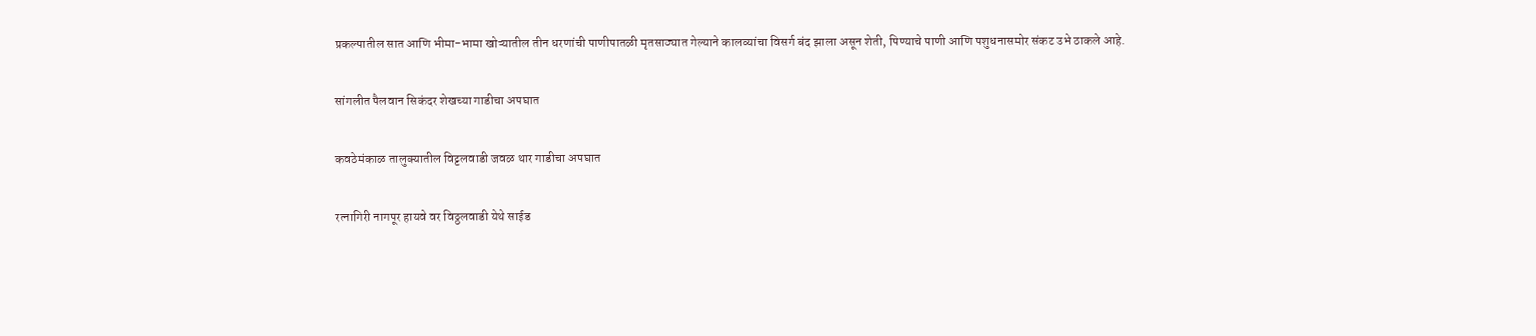प्रकल्पातील सात आणि भीमा-भामा खोऱ्यातील तीन धरणांची पाणीपातळी मृतसाठ्यात गेल्याने कालव्यांचा विसर्ग बंद झाला असून शेती, पिण्याचे पाणी आणि पशुधनासमोर संकट उभे ठाकले आहे.

सांगलीत पैलवान सिकंदर शेखच्या गाडीचा अपघात

कवठेमंकाळ तालुक्यातील विट्टलवाडी जवळ थार गाडीचा अपघात

रत्नागिरी नागपूर हायवे वर विठ्ठलवाडी येथे साईड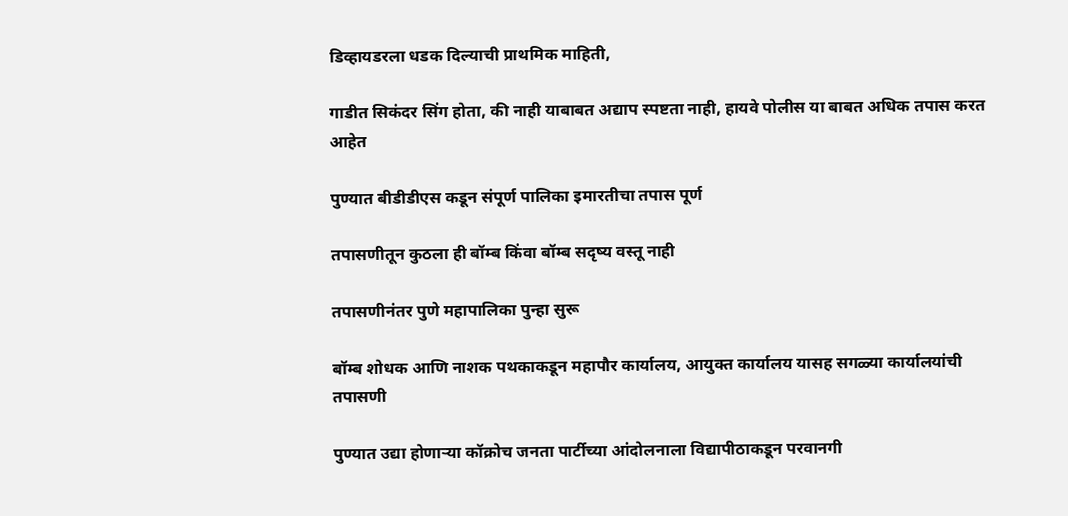डिव्हायडरला धडक दिल्याची प्राथमिक माहिती,

गाडीत सिकंदर सिंग होता, की नाही याबाबत अद्याप स्पष्टता नाही, हायवे पोलीस या बाबत अधिक तपास करत आहेत

पुण्यात बीडीडीएस कडून संपूर्ण पालिका इमारतीचा तपास पूर्ण

तपासणीतून कुठला ही बॉम्ब किंवा बॉम्ब सदृष्य वस्तू नाही

तपासणीनंतर पुणे महापालिका पुन्हा सुरू

बॉम्ब शोधक आणि नाशक पथकाकडून महापौर कार्यालय, आयुक्त कार्यालय यासह सगळ्या कार्यालयांची तपासणी

पुण्यात उद्या होणाऱ्या कॉक्रोच जनता पार्टीच्या आंदोलनाला विद्यापीठाकडून परवानगी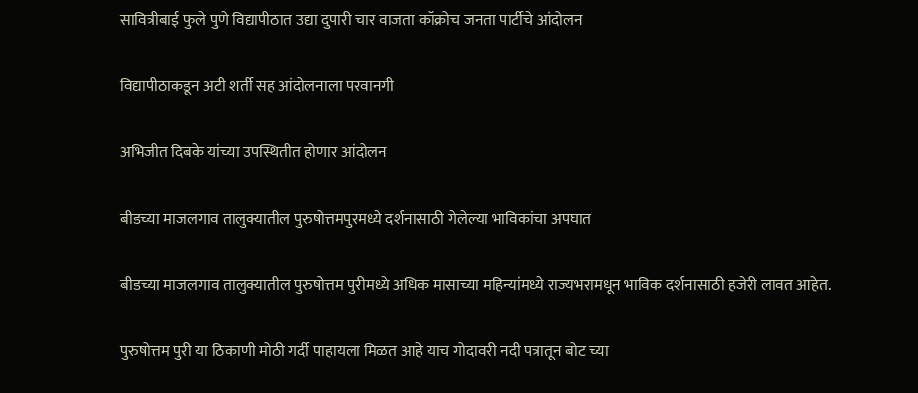सावित्रीबाई फुले पुणे विद्यापीठात उद्या दुपारी चार वाजता कॉक्रोच जनता पार्टीचे आंदोलन

विद्यापीठाकडून अटी शर्ती सह आंदोलनाला परवानगी

अभिजीत दिबके यांच्या उपस्थितीत होणार आंदोलन

बीडच्या माजलगाव तालुक्यातील पुरुषोत्तमपुरमध्ये दर्शनासाठी गेलेल्या भाविकांचा अपघात

बीडच्या माजलगाव तालुक्यातील पुरुषोत्तम पुरीमध्ये अधिक मासाच्या महिन्यांमध्ये राज्यभरामधून भाविक दर्शनासाठी हजेरी लावत आहेत.

पुरुषोत्तम पुरी या ठिकाणी मोठी गर्दी पाहायला मिळत आहे याच गोदावरी नदी पत्रातून बोट च्या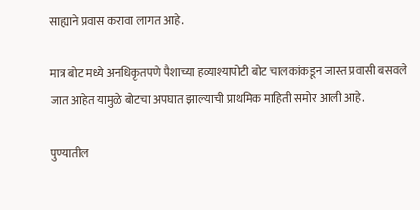साह्याने प्रवास करावा लागत आहे.

मात्र बोट मध्ये अनधिकृतपणे पैशाच्या हव्याश्यापोटी बोट चालकांकडून जास्त प्रवासी बसवले जात आहेत यामुळे बोटचा अपघात झाल्याची प्राथमिक माहिती समोर आली आहे.

पुण्यातील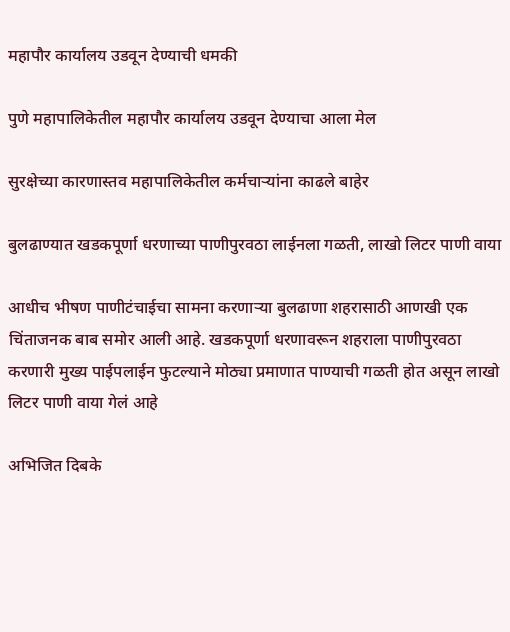महापौर कार्यालय उडवून देण्याची धमकी

पुणे महापालिकेतील महापौर कार्यालय उडवून देण्याचा आला मेल

सुरक्षेच्या कारणास्तव महापालिकेतील कर्मचाऱ्यांना काढले बाहेर

बुलढाण्यात खडकपूर्णा धरणाच्या पाणीपुरवठा लाईनला गळती, लाखो लिटर पाणी वाया

आधीच भीषण पाणीटंचाईचा सामना करणाऱ्या बुलढाणा शहरासाठी आणखी एक चिंताजनक बाब समोर आली आहे. खडकपूर्णा धरणावरून शहराला पाणीपुरवठा करणारी मुख्य पाईपलाईन फुटल्याने मोठ्या प्रमाणात पाण्याची गळती होत असून लाखो लिटर पाणी वाया गेलं आहे

अभिजित दिबके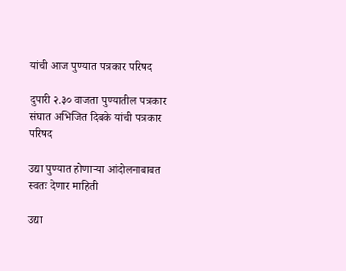यांची आज पुण्यात पत्रकार परिषद

दुपारी २.३० वाजता पुण्यातील पत्रकार संघात अभिजित दिबके यांची पत्रकार परिषद

उद्या पुण्यात होणाऱ्या आंदोलनाबाबत स्वतः देणार माहिती

उद्या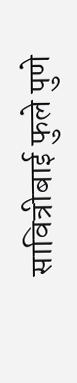सावित्रीबाई फुले पुणे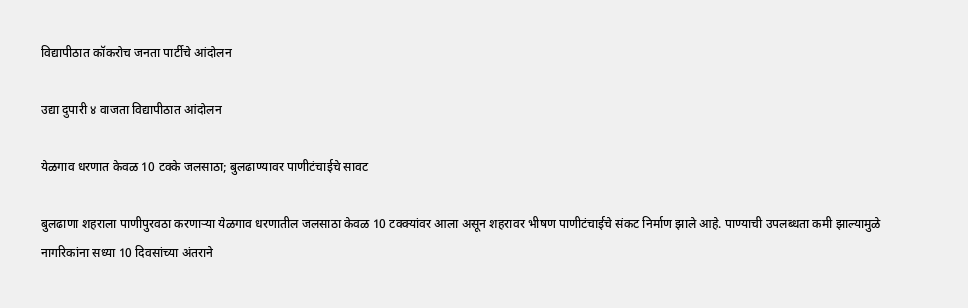विद्यापीठात कॉकरोच जनता पार्टीचे आंदोलन

उद्या दुपारी ४ वाजता विद्यापीठात आंदोलन

येळगाव धरणात केवळ 10 टक्के जलसाठा; बुलढाण्यावर पाणीटंचाईचे सावट

बुलढाणा शहराला पाणीपुरवठा करणाऱ्या येळगाव धरणातील जलसाठा केवळ 10 टक्क्यांवर आला असून शहरावर भीषण पाणीटंचाईचे संकट निर्माण झाले आहे. पाण्याची उपलब्धता कमी झाल्यामुळे नागरिकांना सध्या 10 दिवसांच्या अंतराने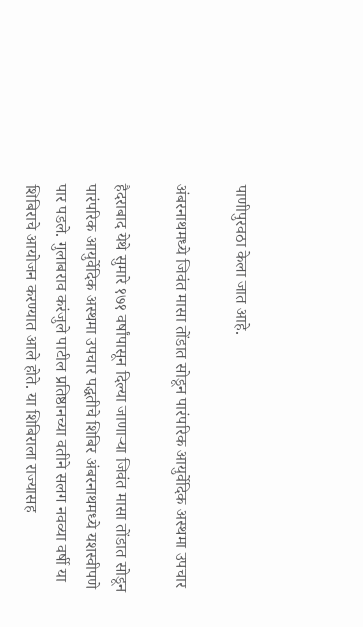पाणीपुरवठा केला जात आहे.

अंबरनाथमध्ये जिवंत मासा तोंडात सोडून पारंपरिक आयुर्वेदिक अस्थमा उपचार

हैदराबाद येथे सुमारे १७१ वर्षांपासून दिल्या जाणाऱ्या जिवंत मासा तोंडात सोडून पारंपरिक आयुर्वेदिक अस्थमा उपचार पद्धतीचे शिबिर अंबरनाथमध्ये यशस्वीपणे पार पडले. गुलाबराव करंजुले पाटील प्रतिष्ठानच्या वतीने सलग नवव्या वर्षी या शिबिराचे आयोजन करण्यात आले होते. या शिबिराला राज्यासह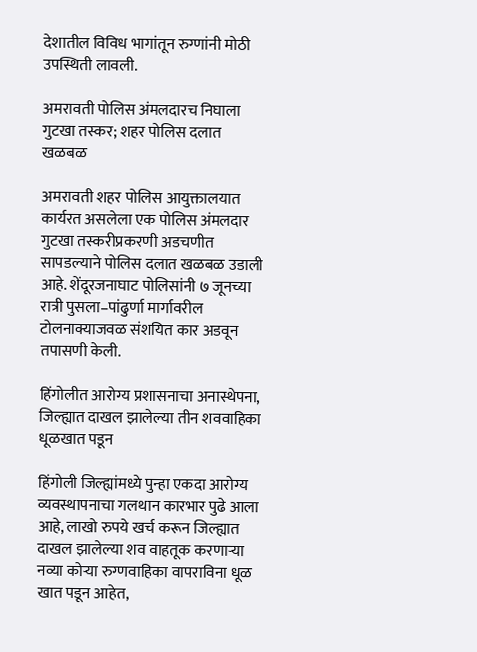देशातील विविध भागांतून रुग्णांनी मोठी उपस्थिती लावली.

अमरावती पोलिस अंमलदारच निघाला गुटखा तस्कर; शहर पोलिस दलात खळबळ

अमरावती शहर पोलिस आयुक्तालयात कार्यरत असलेला एक पोलिस अंमलदार गुटखा तस्करीप्रकरणी अडचणीत सापडल्याने पोलिस दलात खळबळ उडाली आहे. शेंदूरजनाघाट पोलिसांनी ७ जूनच्या रात्री पुसला–पांढुर्णा मार्गावरील टोलनाक्याजवळ संशयित कार अडवून तपासणी केली.

हिंगोलीत आरोग्य प्रशासनाचा अनास्थेपना, जिल्ह्यात दाखल झालेल्या तीन शववाहिका धूळखात पडून

हिंगोली जिल्ह्यांमध्ये पुन्हा एकदा आरोग्य व्यवस्थापनाचा गलथान कारभार पुढे आला आहे, लाखो रुपये खर्च करून जिल्ह्यात दाखल झालेल्या शव वाहतूक करणाऱ्या नव्या कोऱ्या रुग्णवाहिका वापराविना धूळ खात पडून आहेत,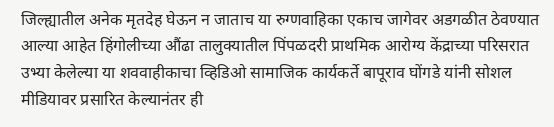जिल्ह्यातील अनेक मृतदेह घेऊन न जाताच या रुग्णवाहिका एकाच जागेवर अडगळीत ठेवण्यात आल्या आहेत हिंगोलीच्या औंढा तालुक्यातील पिंपळदरी प्राथमिक आरोग्य केंद्राच्या परिसरात उभ्या केलेल्या या शववाहीकाचा व्हिडिओ सामाजिक कार्यकर्ते बापूराव घोंगडे यांनी सोशल मीडियावर प्रसारित केल्यानंतर ही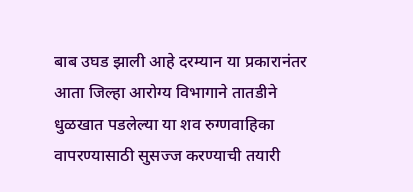बाब उघड झाली आहे दरम्यान या प्रकारानंतर आता जिल्हा आरोग्य विभागाने तातडीने धुळखात पडलेल्या या शव रुग्णवाहिका वापरण्यासाठी सुसज्ज करण्याची तयारी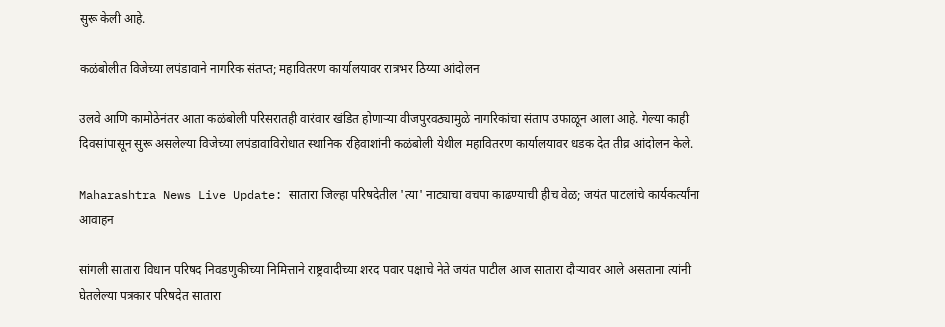सुरू केली आहे.

कळंबोलीत विजेच्या लपंडावाने नागरिक संतप्त; महावितरण कार्यालयावर रात्रभर ठिय्या आंदोलन

उलवे आणि कामोठेनंतर आता कळंबोली परिसरातही वारंवार खंडित होणाऱ्या वीजपुरवठ्यामुळे नागरिकांचा संताप उफाळून आला आहे. गेल्या काही दिवसांपासून सुरू असलेल्या विजेच्या लपंडावाविरोधात स्थानिक रहिवाशांनी कळंबोली येथील महावितरण कार्यालयावर धडक देत तीव्र आंदोलन केले.

Maharashtra News Live Update: सातारा जिल्हा परिषदेतील 'त्या' नाट्याचा वचपा काढण्याची हीच वेळ; जयंत पाटलांचे कार्यकर्त्यांना आवाहन

सांगली सातारा विधान परिषद निवडणुकीच्या निमित्ताने राष्ट्रवादीच्या शरद पवार पक्षाचे नेते जयंत पाटील आज सातारा दौऱ्यावर आले असताना त्यांनी घेतलेल्या पत्रकार परिषदेत सातारा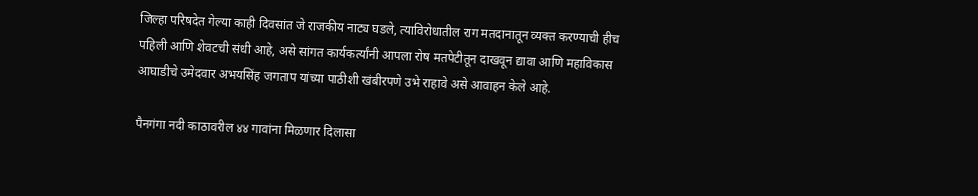जिल्हा परिषदेत गेल्या काही दिवसांत जे राजकीय नाट्य घडले, त्याविरोधातील राग मतदानातून व्यक्त करण्याची हीच पहिली आणि शेवटची संधी आहे, असे सांगत कार्यकर्त्यांनी आपला रोष मतपेटीतून दाखवून द्यावा आणि महाविकास आघाडीचे उमेदवार अभयसिंह जगताप यांच्या पाठीशी खंबीरपणे उभे राहावे असे आवाहन केले आहे.

पैनगंगा नदी काठावरील ४४ गावांना मिळणार दिलासा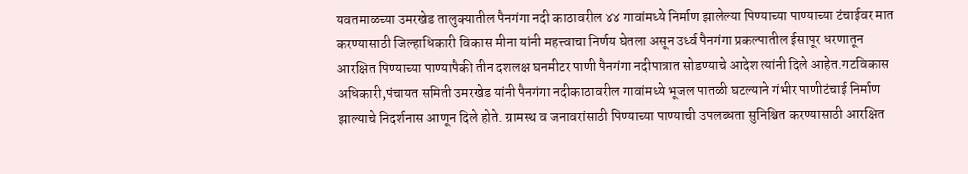यवतमाळच्या उमरखेड तालुक्यातील पैनगंगा नदी काठावरील ४४ गावांमध्ये निर्माण झालेल्या पिण्याच्या पाण्याच्या टंचाईवर मात करण्यासाठी जिल्हाधिकारी विकास मीना यांनी महत्त्वाचा निर्णय घेतला असून उर्ध्व पैनगंगा प्रकल्पातील ईसापूर धरणातून आरक्षित पिण्याच्या पाण्यापैकी तीन दशलक्ष घनमीटर पाणी पैनगंगा नदीपात्रात सोडण्याचे आदेश त्यांनी दिले आहेत.गटविकास अधिकारी,पंचायत समिती उमरखेड यांनी पैनगंगा नदीकाठावरील गावांमध्ये भूजल पातळी घटल्याने गंभीर पाणीटंचाई निर्माण झाल्याचे निदर्शनास आणून दिले होते. ग्रामस्थ व जनावरांसाठी पिण्याच्या पाण्याची उपलब्धता सुनिश्चित करण्यासाठी आरक्षित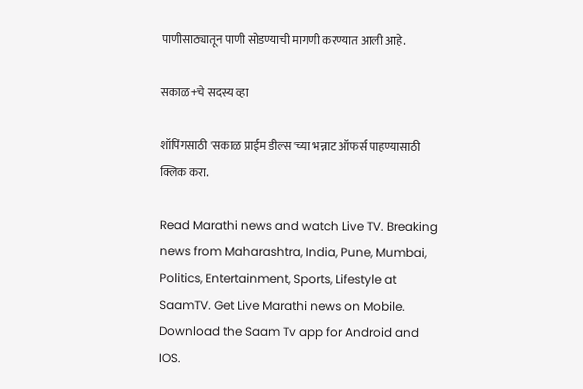पाणीसाठ्यातून पाणी सोडण्याची मागणी करण्यात आली आहे.

सकाळ+चे सदस्य व्हा

शॉपिंगसाठी 'सकाळ प्राईम डील्स'च्या भन्नाट ऑफर्स पाहण्यासाठी क्लिक करा.

Read Marathi news and watch Live TV. Breaking news from Maharashtra, India, Pune, Mumbai, Politics, Entertainment, Sports, Lifestyle at SaamTV. Get Live Marathi news on Mobile. Download the Saam Tv app for Android and IOS.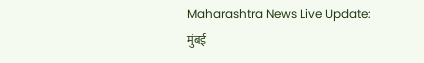Maharashtra News Live Update: मुंबई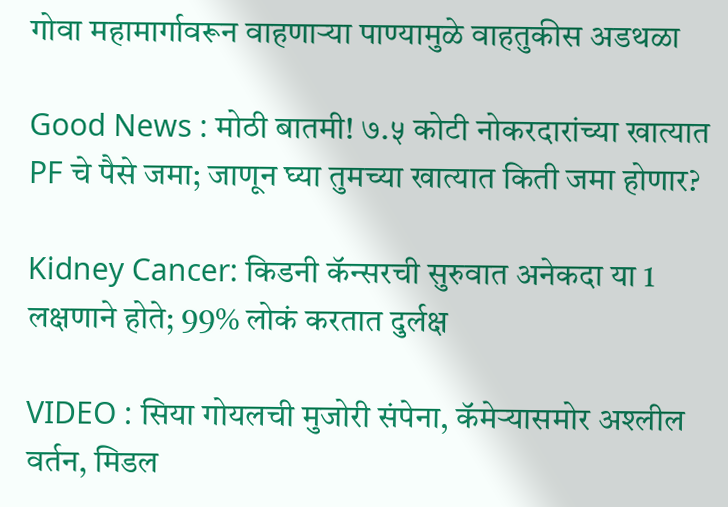गोवा महामार्गावरून वाहणाऱ्या पाण्यामुळे वाहतुकीस अडथळा

Good News : मोठी बातमी! ७.५ कोटी नोकरदारांच्या खात्यात PF चे पैसे जमा; जाणून घ्या तुमच्या खात्यात किती जमा होणार?

Kidney Cancer: किडनी कॅन्सरची सुरुवात अनेकदा या 1 लक्षणाने होते; 99% लोकं करतात दुर्लक्ष

VIDEO : सिया गोयलची मुजोरी संपेना, कॅमेऱ्यासमोर अश्लील वर्तन, मिडल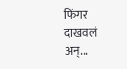फिंगर दाखवलं अन्...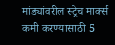मांड्यांवरील स्ट्रेच मार्क्स कमी करण्यासाठी 5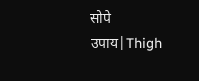सोपे उपाय|Thigh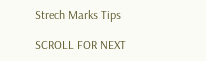Strech Marks Tips

SCROLL FOR NEXT